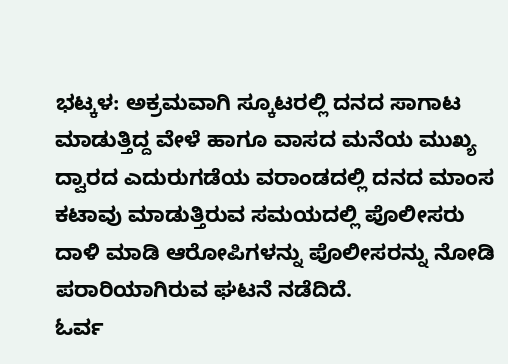ಭಟ್ಕಳ: ಅಕ್ರಮವಾಗಿ ಸ್ಕೂಟರಲ್ಲಿ ದನದ ಸಾಗಾಟ ಮಾಡುತ್ತಿದ್ದ ವೇಳೆ ಹಾಗೂ ವಾಸದ ಮನೆಯ ಮುಖ್ಯ ದ್ವಾರದ ಎದುರುಗಡೆಯ ವರಾಂಡದಲ್ಲಿ ದನದ ಮಾಂಸ ಕಟಾವು ಮಾಡುತ್ತಿರುವ ಸಮಯದಲ್ಲಿ ಪೊಲೀಸರು ದಾಳಿ ಮಾಡಿ ಆರೋಪಿಗಳನ್ನು ಪೊಲೀಸರನ್ನು ನೋಡಿ ಪರಾರಿಯಾಗಿರುವ ಘಟನೆ ನಡೆದಿದೆ.
ಓರ್ವ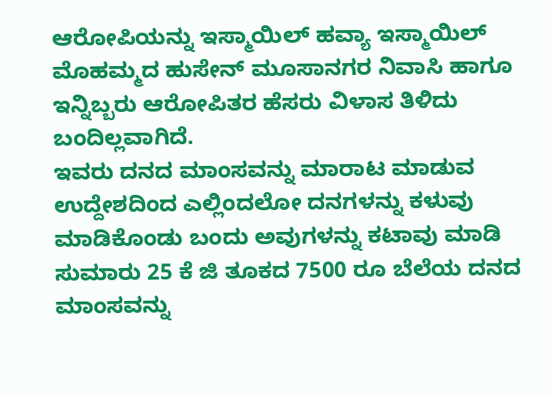ಆರೋಪಿಯನ್ನು ಇಸ್ಮಾಯಿಲ್ ಹವ್ಯಾ ಇಸ್ಮಾಯಿಲ್ ಮೊಹಮ್ಮದ ಹುಸೇನ್ ಮೂಸಾನಗರ ನಿವಾಸಿ ಹಾಗೂ ಇನ್ನಿಬ್ಬರು ಆರೋಪಿತರ ಹೆಸರು ವಿಳಾಸ ತಿಳಿದು ಬಂದಿಲ್ಲವಾಗಿದೆ.
ಇವರು ದನದ ಮಾಂಸವನ್ನು ಮಾರಾಟ ಮಾಡುವ ಉದ್ದೇಶದಿಂದ ಎಲ್ಲಿಂದಲೋ ದನಗಳನ್ನು ಕಳುವು ಮಾಡಿಕೊಂಡು ಬಂದು ಅವುಗಳನ್ನು ಕಟಾವು ಮಾಡಿ ಸುಮಾರು 25 ಕೆ ಜಿ ತೂಕದ 7500 ರೂ ಬೆಲೆಯ ದನದ ಮಾಂಸವನ್ನು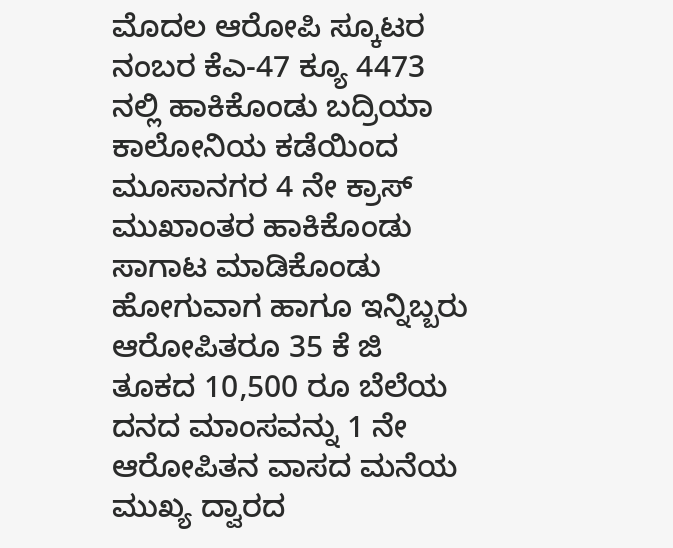ಮೊದಲ ಆರೋಪಿ ಸ್ಕೂಟರ ನಂಬರ ಕೆಎ-47 ಕ್ಯೂ 4473 ನಲ್ಲಿ ಹಾಕಿಕೊಂಡು ಬದ್ರಿಯಾ ಕಾಲೋನಿಯ ಕಡೆಯಿಂದ ಮೂಸಾನಗರ 4 ನೇ ಕ್ರಾಸ್ ಮುಖಾಂತರ ಹಾಕಿಕೊಂಡು ಸಾಗಾಟ ಮಾಡಿಕೊಂಡು ಹೋಗುವಾಗ ಹಾಗೂ ಇನ್ನಿಬ್ಬರು ಆರೋಪಿತರೂ 35 ಕೆ ಜಿ ತೂಕದ 10,500 ರೂ ಬೆಲೆಯ ದನದ ಮಾಂಸವನ್ನು 1 ನೇ ಆರೋಪಿತನ ವಾಸದ ಮನೆಯ ಮುಖ್ಯ ದ್ವಾರದ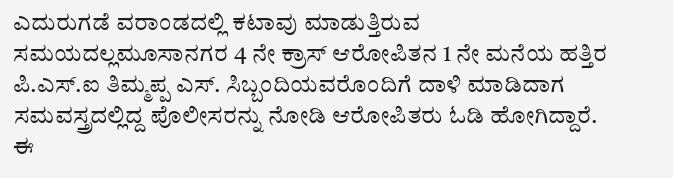ಎದುರುಗಡೆ ವರಾಂಡದಲ್ಲಿ ಕಟಾವು ಮಾಡುತ್ತಿರುವ ಸಮಯದಲ್ಲಮೂಸಾನಗರ 4 ನೇ ಕ್ರಾಸ್ ಆರೋಪಿತನ 1 ನೇ ಮನೆಯ ಹತ್ತಿರ ಪಿ.ಎಸ್.ಐ ತಿಮ್ಮಪ್ಪ ಎಸ್. ಸಿಬ್ಬಂದಿಯವರೊಂದಿಗೆ ದಾಳಿ ಮಾಡಿದಾಗ ಸಮವಸ್ತ್ರದಲ್ಲಿದ್ದ ಪೊಲೀಸರನ್ನು ನೋಡಿ ಆರೋಪಿತರು ಓಡಿ ಹೋಗಿದ್ದಾರೆ.
ಈ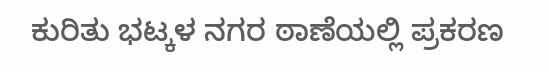ಕುರಿತು ಭಟ್ಕಳ ನಗರ ಠಾಣೆಯಲ್ಲಿ ಪ್ರಕರಣ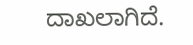ದಾಖಲಾಗಿದೆ.